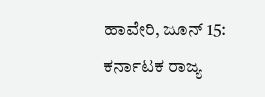ಹಾವೇರಿ, ಜೂನ್ 15: ಕರ್ನಾಟಕ ರಾಜ್ಯ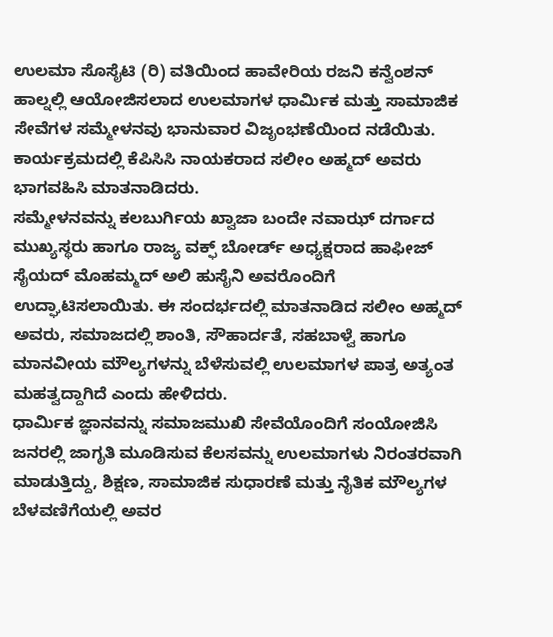ಉಲಮಾ ಸೊಸೈಟಿ (ರಿ) ವತಿಯಿಂದ ಹಾವೇರಿಯ ರಜನಿ ಕನ್ವೆಂಶನ್ ಹಾಲ್ನಲ್ಲಿ ಆಯೋಜಿಸಲಾದ ಉಲಮಾಗಳ ಧಾರ್ಮಿಕ ಮತ್ತು ಸಾಮಾಜಿಕ ಸೇವೆಗಳ ಸಮ್ಮೇಳನವು ಭಾನುವಾರ ವಿಜೃಂಭಣೆಯಿಂದ ನಡೆಯಿತು. ಕಾರ್ಯಕ್ರಮದಲ್ಲಿ ಕೆಪಿಸಿಸಿ ನಾಯಕರಾದ ಸಲೀಂ ಅಹ್ಮದ್ ಅವರು ಭಾಗವಹಿಸಿ ಮಾತನಾಡಿದರು.
ಸಮ್ಮೇಳನವನ್ನು ಕಲಬುರ್ಗಿಯ ಖ್ವಾಜಾ ಬಂದೇ ನವಾಝ್ ದರ್ಗಾದ ಮುಖ್ಯಸ್ಥರು ಹಾಗೂ ರಾಜ್ಯ ವಕ್ಫ್ ಬೋರ್ಡ್ ಅಧ್ಯಕ್ಷರಾದ ಹಾಫೀಜ್ ಸೈಯದ್ ಮೊಹಮ್ಮದ್ ಅಲಿ ಹುಸೈನಿ ಅವರೊಂದಿಗೆ ಉದ್ಘಾಟಿಸಲಾಯಿತು. ಈ ಸಂದರ್ಭದಲ್ಲಿ ಮಾತನಾಡಿದ ಸಲೀಂ ಅಹ್ಮದ್ ಅವರು, ಸಮಾಜದಲ್ಲಿ ಶಾಂತಿ, ಸೌಹಾರ್ದತೆ, ಸಹಬಾಳ್ವೆ ಹಾಗೂ ಮಾನವೀಯ ಮೌಲ್ಯಗಳನ್ನು ಬೆಳೆಸುವಲ್ಲಿ ಉಲಮಾಗಳ ಪಾತ್ರ ಅತ್ಯಂತ ಮಹತ್ವದ್ದಾಗಿದೆ ಎಂದು ಹೇಳಿದರು.
ಧಾರ್ಮಿಕ ಜ್ಞಾನವನ್ನು ಸಮಾಜಮುಖಿ ಸೇವೆಯೊಂದಿಗೆ ಸಂಯೋಜಿಸಿ ಜನರಲ್ಲಿ ಜಾಗೃತಿ ಮೂಡಿಸುವ ಕೆಲಸವನ್ನು ಉಲಮಾಗಳು ನಿರಂತರವಾಗಿ ಮಾಡುತ್ತಿದ್ದು, ಶಿಕ್ಷಣ, ಸಾಮಾಜಿಕ ಸುಧಾರಣೆ ಮತ್ತು ನೈತಿಕ ಮೌಲ್ಯಗಳ ಬೆಳವಣಿಗೆಯಲ್ಲಿ ಅವರ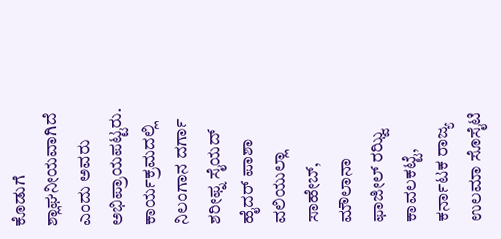ಕೊಡುಗೆ ಶ್ಲಾಘನೀಯವಾಗಿದೆ ಎಂದು ಅವರು ಅಭಿಪ್ರಾಯಪಟ್ಟರು.
ಕಾರ್ಯಕ್ರಮದಲ್ಲಿ ನಿಲಂಗಾನ ದರ್ಗಾ ಶರೀಫ್ನ ಸೈಯದ್ ಹೈದರ್ ಪಾಶಾ ವಲಿಯುಲ್ಲಾ ಸಾಹೇಬ್, ಮೌಲಾನಾ ಫಾಜೀಲ್ ರಝ್ವಿ ಕಾವಲಕಟ್ಟೆ, ಕರ್ನಾಟಕ ರಾಜ್ಯ ಉಲಮಾ ಸೊಸೈಟಿ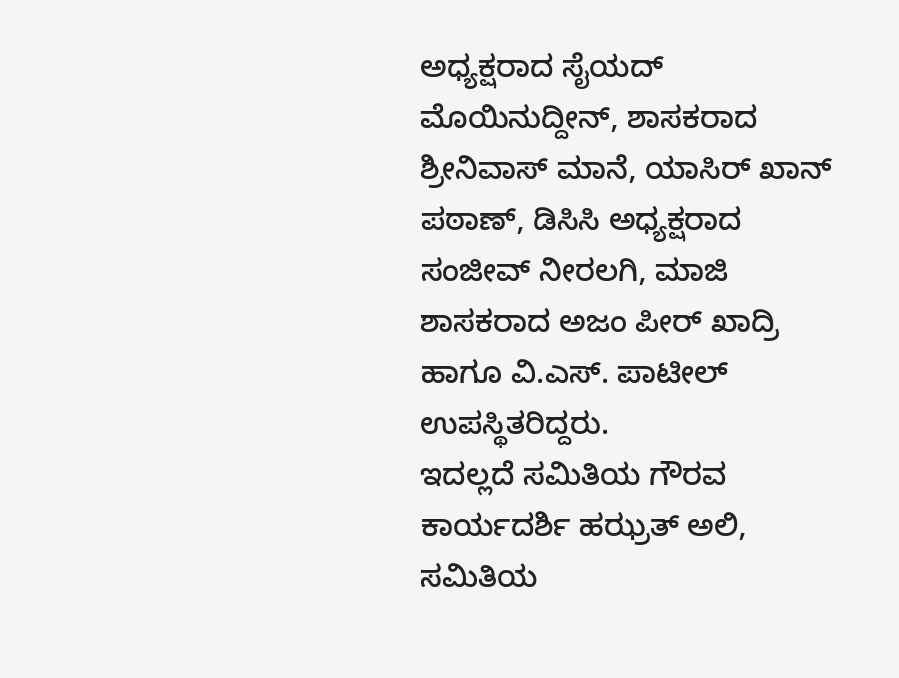ಅಧ್ಯಕ್ಷರಾದ ಸೈಯದ್ ಮೊಯಿನುದ್ದೀನ್, ಶಾಸಕರಾದ ಶ್ರೀನಿವಾಸ್ ಮಾನೆ, ಯಾಸಿರ್ ಖಾನ್ ಪಠಾಣ್, ಡಿಸಿಸಿ ಅಧ್ಯಕ್ಷರಾದ ಸಂಜೀವ್ ನೀರಲಗಿ, ಮಾಜಿ ಶಾಸಕರಾದ ಅಜಂ ಪೀರ್ ಖಾದ್ರಿ ಹಾಗೂ ವಿ.ಎಸ್. ಪಾಟೀಲ್ ಉಪಸ್ಥಿತರಿದ್ದರು.
ಇದಲ್ಲದೆ ಸಮಿತಿಯ ಗೌರವ ಕಾರ್ಯದರ್ಶಿ ಹಝ್ರತ್ ಅಲಿ, ಸಮಿತಿಯ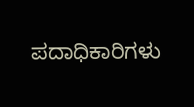ಪದಾಧಿಕಾರಿಗಳು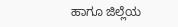ಹಾಗೂ ಜಿಲ್ಲೆಯ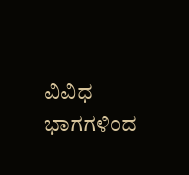ವಿವಿಧ ಭಾಗಗಳಿಂದ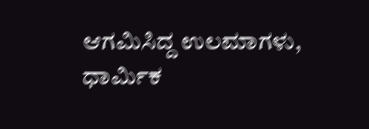ಆಗಮಿಸಿದ್ದ ಉಲಮಾಗಳು, ಧಾರ್ಮಿಕ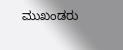ಮುಖಂಡರು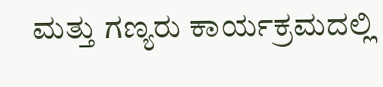ಮತ್ತು ಗಣ್ಯರು ಕಾರ್ಯಕ್ರಮದಲ್ಲಿ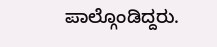ಪಾಲ್ಗೊಂಡಿದ್ದರು.